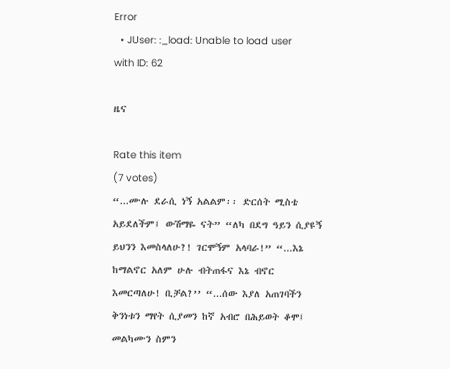Error
  • JUser: :_load: Unable to load user with ID: 62

ዜና

Rate this item
(7 votes)
“...ሙሉ ደራሲ ነኝ አልልም፡፡ ድርሰት ሚስቴ አይደለችም፤ ውሽማዬ ናት” “ለካ በደግ ዓይን ሲያዩኝ ይህንን እመስላለሁ?! ገርሞኝም አላባራ!” “...እኔ ከማልኖር አለም ሁሉ ብትጠፋና እኔ ብኖር እመርጣለሁ! ቢቻል?’’ “...ሰው እያለ አጠገባችን ቅንነቱን ማየት ሲያመን ከኛ አብሮ በሕይወት ቆሞ፤ መልካሙን ስምን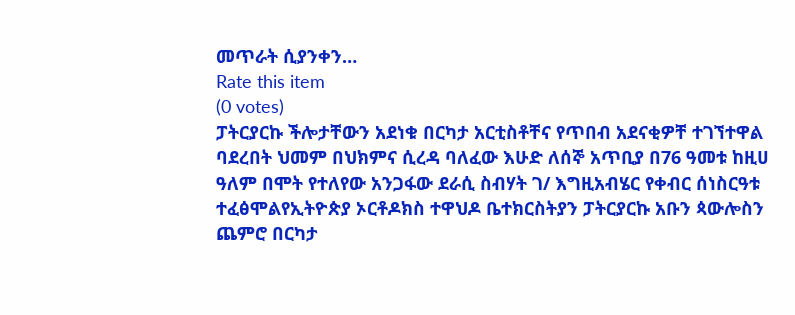መጥራት ሲያንቀን…
Rate this item
(0 votes)
ፓትርያርኩ ችሎታቸውን አደነቁ በርካታ አርቲስቶቸና የጥበብ አደናቂዎቸ ተገኘተዋል ባደረበት ህመም በህክምና ሲረዳ ባለፈው እሁድ ለሰኞ አጥቢያ በ76 ዓመቱ ከዚሀ ዓለም በሞት የተለየው አንጋፋው ደራሲ ስብሃት ገ/ እግዚአብሄር የቀብር ሰነስርዓቱ ተፈፅሞልየኢትዮጵያ ኦርቶዶክስ ተዋህዶ ቤተክርስትያን ፓትርያርኩ አቡን ጳውሎስን ጨምሮ በርካታ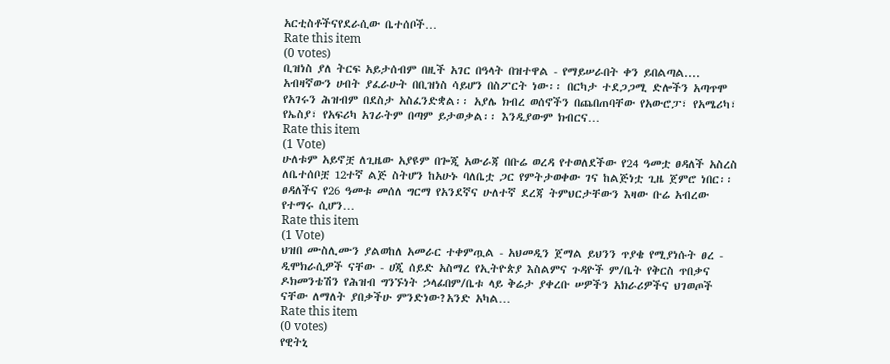አርቲስቶችናየደራሲው ቤተሰቦች…
Rate this item
(0 votes)
ቢዝነስ ያለ ትርፍ አይታሰብም በዚች አገር በዓላት በዝተዋል - የማይሠራበት ቀን ይበልጣል.... አብዛኛውን ሀብት ያፈራሁት በቢዝነስ ሳይሆን በስፖርት ነው፡፡ በርካታ ተደጋጋሚ ድሎችን አጣጥሞ የአገሩን ሕዝብም በደስታ አስፈንድቋል፡፡ አያሌ ክብረ ወሰኖችን በጨበጠባቸው የአውሮፓ፣ የአሜሪካ፣ የኤስያ፣ የአፍሪካ አገራትም በጣም ይታወቃል፡፡ እንዲያውም ክብርና…
Rate this item
(1 Vote)
ሁለቱም አይኖቿ ለጊዜው አያዩም በጐጂ አውራጃ በቡሬ ወረዳ የተወለደችው የ24 ዓመቷ ፀዳለች አስረስ ለቤተሰቦቿ 12ተኛ ልጅ ስትሆን ከአሁኑ ባለቤቷ ጋር የምትታወቀው ገና ከልጅነቷ ጊዜ ጀምሮ ነበር፡፡ ፀዳለችና የ26 ዓመቱ መሰለ ግርማ የአንደኛና ሁለተኛ ደረጃ ትምህርታቸውን እዛው ቡሬ አብረው የተማሩ ሲሆን…
Rate this item
(1 Vote)
ህዝበ ሙስሊሙን ያልወከለ አመራር ተቀምጧል - አህመዲን ጀማል ይህንን ጥያቄ የሚያነሱት ፀረ - ዲሞክራሲዎች ናቸው - ሀጂ ሰይድ አስማረ የኢትዮጵያ እስልምና ጉዳዮች ም/ቤት የቅርስ ጥበቃና ዶክመንቴሽን የሕዝብ ግንኙነት ኃላፊበም/ቤቱ ላይ ቅሬታ ያቀረቡ ሠዎችን አክራሪዎችና ህገወጦች ናቸው ለማለት ያበቃችሁ ምንድነው?አንድ አካል…
Rate this item
(0 votes)
የዊትኒ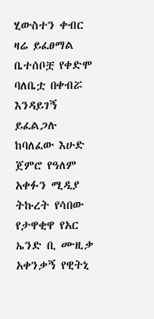ሂውስተን ቀብር ዛሬ ይፈፀማል ቤተሰቦቿ የቀድሞ ባለቤቷ በቀብሯ እንዳይገኝ ይፈልጋሉ ከባለፈው እሁድ ጀምሮ የዓለም አቀፉን ሚዲያ ትኩረት የሳበው የታዋቂዋ የአር ኤንድ ቢ ሙዚቃ አቀንቃኝ የዊትኒ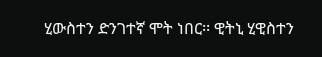ሂውስተን ድንገተኛ ሞት ነበር፡፡ ዊትኒ ሂዊስተን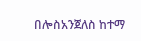በሎስአንጀለስ ከተማ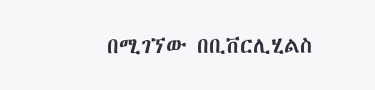በሚገኘው በቢቨርሊሂልስ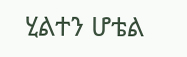ሂልተን ሆቴል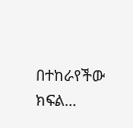በተከራየችው ክፍል…